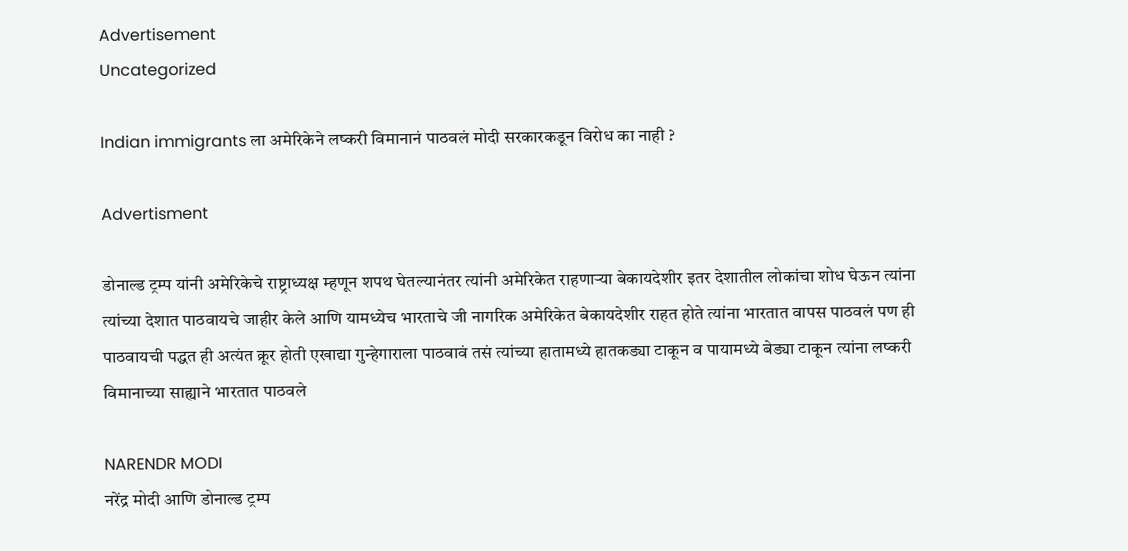Advertisement
Uncategorized

Indian immigrants ला अमेरिकेने लष्करी विमानानं पाठवलं मोदी सरकारकडून विरोध का नाही ?

Advertisment

डोनाल्ड ट्रम्प यांनी अमेरिकेचे राष्ट्राध्यक्ष म्हणून शपथ घेतल्यानंतर त्यांनी अमेरिकेत राहणाऱ्या बेकायदेशीर इतर देशातील लोकांचा शोध घेऊन त्यांना त्यांच्या देशात पाठवायचे जाहीर केले आणि यामध्येच भारताचे जी नागरिक अमेरिकेत बेकायदेशीर राहत होते त्यांना भारतात वापस पाठवलं पण ही पाठवायची पद्धत ही अत्यंत क्रूर होती एखाद्या गुन्हेगाराला पाठवावं तसं त्यांच्या हातामध्ये हातकड्या टाकून व पायामध्ये बेड्या टाकून त्यांना लष्करी विमानाच्या साह्याने भारतात पाठवले

NARENDR MODI
नरेंद्र मोदी आणि डोनाल्ड ट्रम्प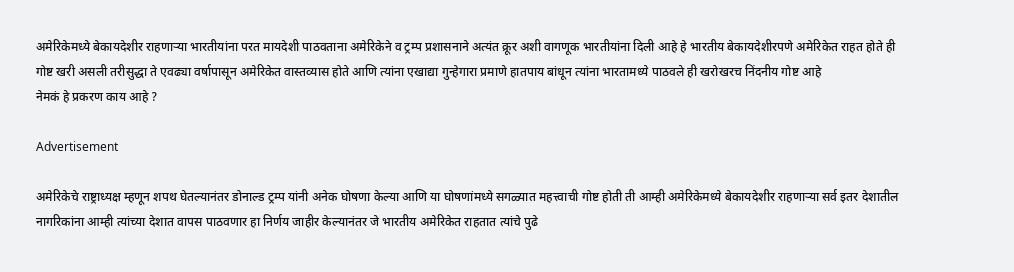अमेरिकेमध्ये बेकायदेशीर राहणाऱ्या भारतीयांना परत मायदेशी पाठवताना अमेरिकेने व ट्रम्प प्रशासनाने अत्यंत क्रूर अशी वागणूक भारतीयांना दिली आहे हे भारतीय बेकायदेशीरपणे अमेरिकेत राहत होते ही गोष्ट खरी असली तरीसुद्धा ते एवढ्या वर्षापासून अमेरिकेत वास्तव्यास होते आणि त्यांना एखाद्या गुन्हेगारा प्रमाणे हातपाय बांधून त्यांना भारतामध्ये पाठवले ही खरोखरच निंदनीय गोष्ट आहे
नेमकं हे प्रकरण काय आहे ?

Advertisement

अमेरिकेचे राष्ट्राध्यक्ष म्हणून शपथ घेतल्यानंतर डोनाल्ड ट्रम्प यांनी अनेक घोषणा केल्या आणि या घोषणांमध्ये सगळ्यात महत्त्वाची गोष्ट होती ती आम्ही अमेरिकेमध्ये बेकायदेशीर राहणाऱ्या सर्व इतर देशातील नागरिकांना आम्ही त्यांच्या देशात वापस पाठवणार हा निर्णय जाहीर केल्यानंतर जे भारतीय अमेरिकेत राहतात त्यांचे पुढे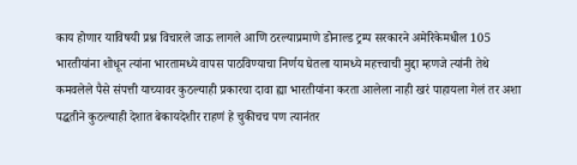काय होणार याविषयी प्रश्न विचारले जाऊ लागले आणि ठरल्याप्रमाणे डोनाल्ड ट्रम्प सरकारने अमेरिकेमधील 105 भारतीयांना शोधून त्यांना भारतामध्ये वापस पाठविण्याचा निर्णय घेतला यामध्ये महत्त्वाची मुद्दा म्हणजे त्यांनी तेथे कमवलेले पैसे संपत्ती याच्यावर कुठल्याही प्रकारचा दावा ह्या भारतीयांना करता आलेला नाही खरं पाहायला गेलं तर अशा पद्धतीने कुठल्याही देशात बेकायदेशीर राहणं हे चुकीचच पण त्यानंतर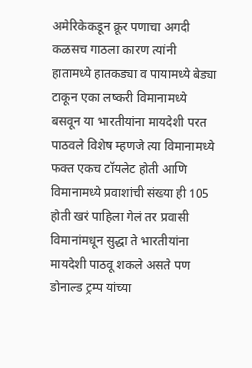अमेरिकेकडून क्रूर पणाचा अगदी कळसच गाठला कारण त्यांनी हातामध्ये हातकड्या व पायामध्ये बेड्या टाकून एका लष्करी विमानामध्ये बसवून या भारतीयांना मायदेशी परत पाठवले विशेष म्हणजे त्या विमानामध्ये फक्त एकच टॉयलेट होती आणि विमानामध्ये प्रवाशांची संख्या ही 105 होती खरं पाहिला गेलं तर प्रवासी विमानांमधून सुद्धा ते भारतीयांना मायदेशी पाठवू शकले असते पण डोनाल्ड ट्रम्प यांच्या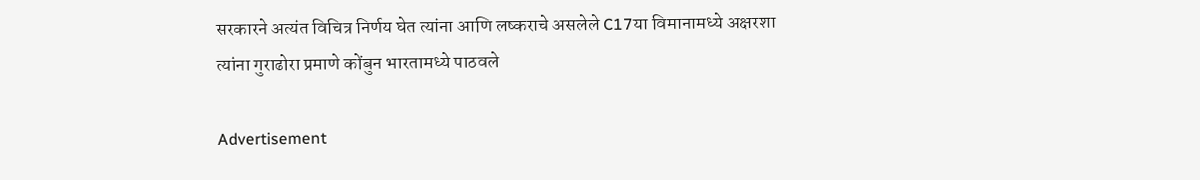सरकारने अत्यंत विचित्र निर्णय घेत त्यांना आणि लष्कराचे असलेले C17या विमानामध्ये अक्षरशा त्यांना गुराढोरा प्रमाणे कोंबुन भारतामध्ये पाठवले

Advertisement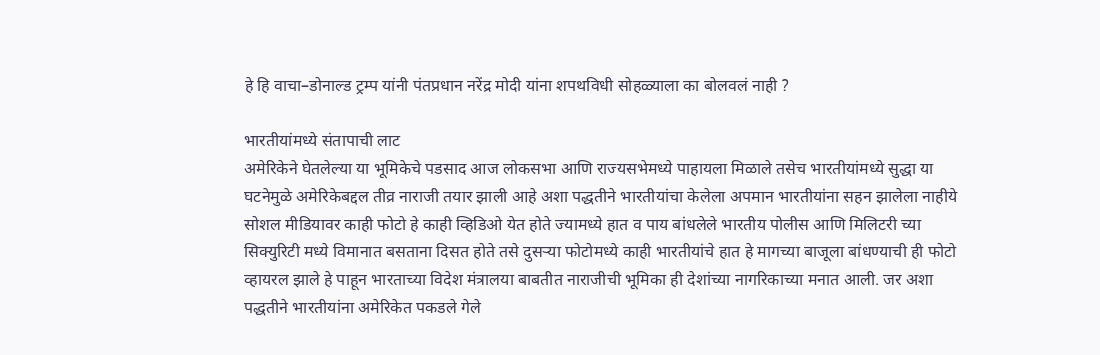हे हि वाचा–डोनाल्ड ट्रम्प यांनी पंतप्रधान नरेंद्र मोदी यांना शपथविधी सोहळ्याला का बोलवलं नाही ?

भारतीयांमध्ये संतापाची लाट
अमेरिकेने घेतलेल्या या भूमिकेचे पडसाद आज लोकसभा आणि राज्यसभेमध्ये पाहायला मिळाले तसेच भारतीयांमध्ये सुद्धा या घटनेमुळे अमेरिकेबद्दल तीव्र नाराजी तयार झाली आहे अशा पद्धतीने भारतीयांचा केलेला अपमान भारतीयांना सहन झालेला नाहीये सोशल मीडियावर काही फोटो हे काही व्हिडिओ येत होते ज्यामध्ये हात व पाय बांधलेले भारतीय पोलीस आणि मिलिटरी च्या सिक्युरिटी मध्ये विमानात बसताना दिसत होते तसे दुसऱ्या फोटोमध्ये काही भारतीयांचे हात हे मागच्या बाजूला बांधण्याची ही फोटो व्हायरल झाले हे पाहून भारताच्या विदेश मंत्रालया बाबतीत नाराजीची भूमिका ही देशांच्या नागरिकाच्या मनात आली. जर अशा पद्धतीने भारतीयांना अमेरिकेत पकडले गेले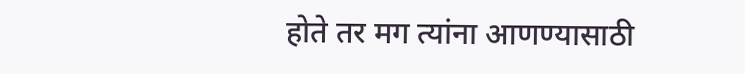होते तर मग त्यांना आणण्यासाठी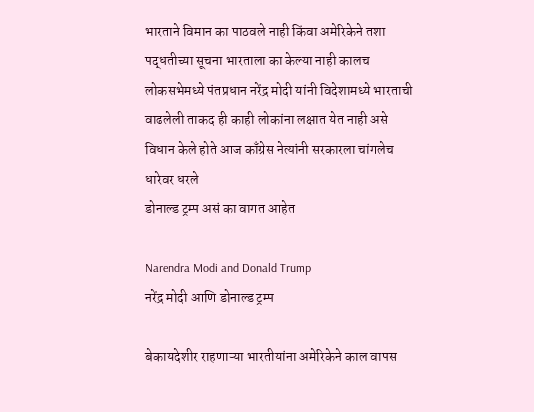भारताने विमान का पाठवले नाही किंवा अमेरिकेने तशा पद्धतीच्या सूचना भारताला का केल्या नाही कालच लोकसभेमध्ये पंतप्रधान नरेंद्र मोदी यांनी विदेशामध्ये भारताची वाढलेली ताकद ही काही लोकांना लक्षात येत नाही असे विधान केले होते आज काँग्रेस नेत्यांनी सरकारला चांगलेच धारेवर धरले
डोनाल्ड ट्रम्प असं का वागत आहेत

Narendra Modi and Donald Trump
नरेंद्र मोदी आणि डोनाल्ड ट्रम्प

बेकायदेशीर राहणाऱ्या भारतीयांना अमेरिकेने काल वापस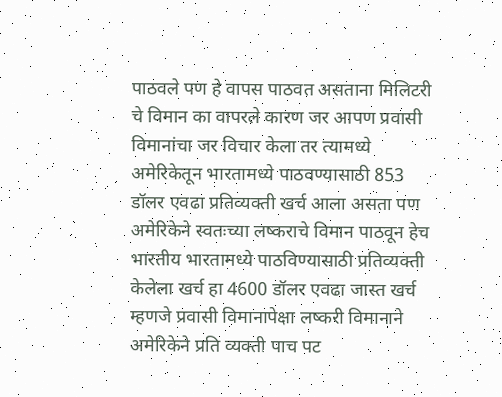पाठवले पण हे वापस पाठवत असताना मिलिटरी चे विमान का वापरले कारण जर आपण प्रवासी विमानांचा जर विचार केला तर त्यामध्ये अमेरिकेतून भारतामध्ये पाठवण्यासाठी 853 डॉलर एवढा प्रतिव्यक्ती खर्च आला असता पण अमेरिकेने स्वतःच्या लष्कराचे विमान पाठवून हेच भारतीय भारतामध्ये पाठविण्यासाठी प्रतिव्यक्ती केलेला खर्च हा 4600 डॉलर एवढा जास्त खर्च म्हणजे प्रवासी विमानापेक्षा लष्करी विमानाने अमेरिकेने प्रति व्यक्ती पाच पट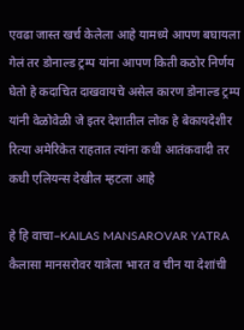एवढा जास्त खर्च केलेला आहे यामध्ये आपण बघायला गेलं तर डोनाल्ड ट्रम्प यांना आपण किती कठोर निर्णय घेतो हे कदाचित दाखवायचे असेल कारण डोनाल्ड ट्रम्प यांनी वेळोवेळी जे इतर देशातील लोक हे बेकायदेशीर रित्या अमेरिकेत राहतात त्यांना कधी आतंकवादी तर कधी एलियन्स देखील म्हटला आहे

हे हि वाचा–KAILAS MANSAROVAR YATRA कैलासा मानसरोवर यात्रेला भारत व चीन या देशांची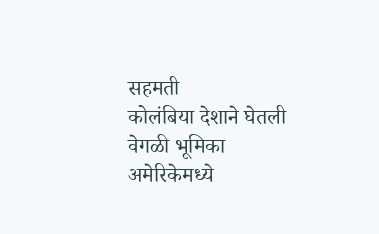सहमती
कोलंबिया देशाने घेतली वेगळी भूमिका
अमेरिकेमध्ये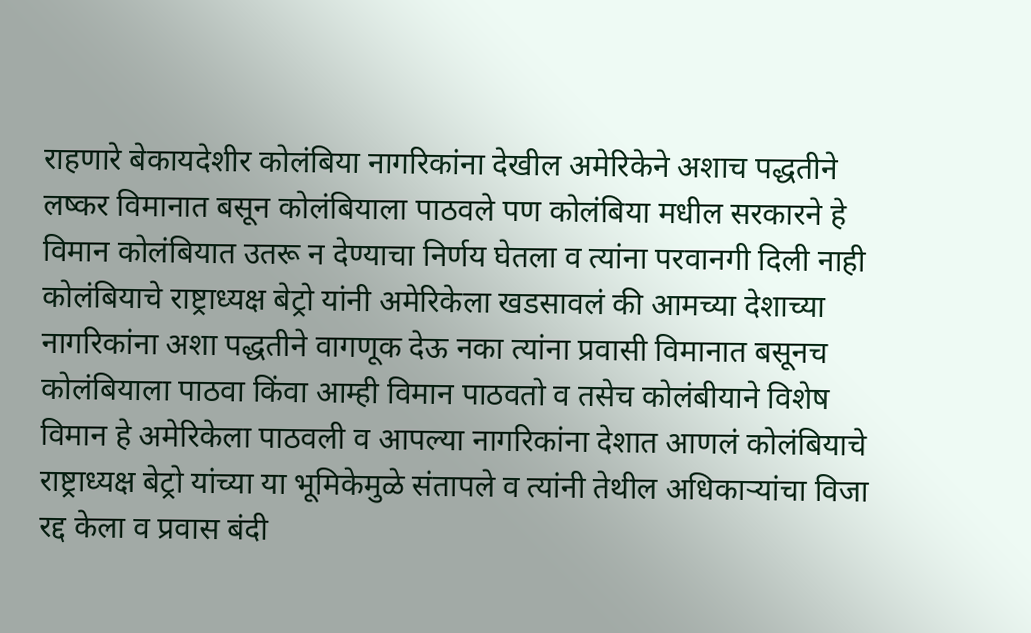राहणारे बेकायदेशीर कोलंबिया नागरिकांना देखील अमेरिकेने अशाच पद्धतीने लष्कर विमानात बसून कोलंबियाला पाठवले पण कोलंबिया मधील सरकारने हे विमान कोलंबियात उतरू न देण्याचा निर्णय घेतला व त्यांना परवानगी दिली नाही कोलंबियाचे राष्ट्राध्यक्ष बेट्रो यांनी अमेरिकेला खडसावलं की आमच्या देशाच्या नागरिकांना अशा पद्धतीने वागणूक देऊ नका त्यांना प्रवासी विमानात बसूनच कोलंबियाला पाठवा किंवा आम्ही विमान पाठवतो व तसेच कोलंबीयाने विशेष विमान हे अमेरिकेला पाठवली व आपल्या नागरिकांना देशात आणलं कोलंबियाचे राष्ट्राध्यक्ष बेट्रो यांच्या या भूमिकेमुळे संतापले व त्यांनी तेथील अधिकाऱ्यांचा विजा रद्द केला व प्रवास बंदी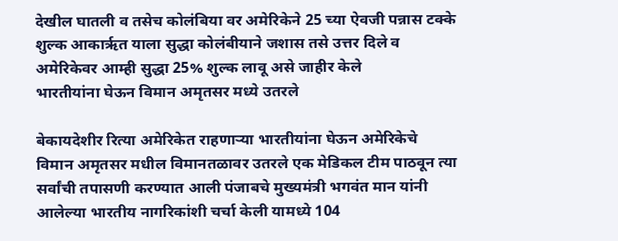देखील घातली व तसेच कोलंबिया वर अमेरिकेने 25 च्या ऐवजी पन्नास टक्के शुल्क आकारृत याला सुद्धा कोलंबीयाने जशास तसे उत्तर दिले व अमेरिकेवर आम्ही सुद्धा 25% शुल्क लावू असे जाहीर केले
भारतीयांना घेऊन विमान अमृतसर मध्ये उतरले

बेकायदेशीर रित्या अमेरिकेत राहणाऱ्या भारतीयांना घेऊन अमेरिकेचे विमान अमृतसर मधील विमानतळावर उतरले एक मेडिकल टीम पाठवून त्या सर्वांची तपासणी करण्यात आली पंजाबचे मुख्यमंत्री भगवंत मान यांनी आलेल्या भारतीय नागरिकांशी चर्चा केली यामध्ये 104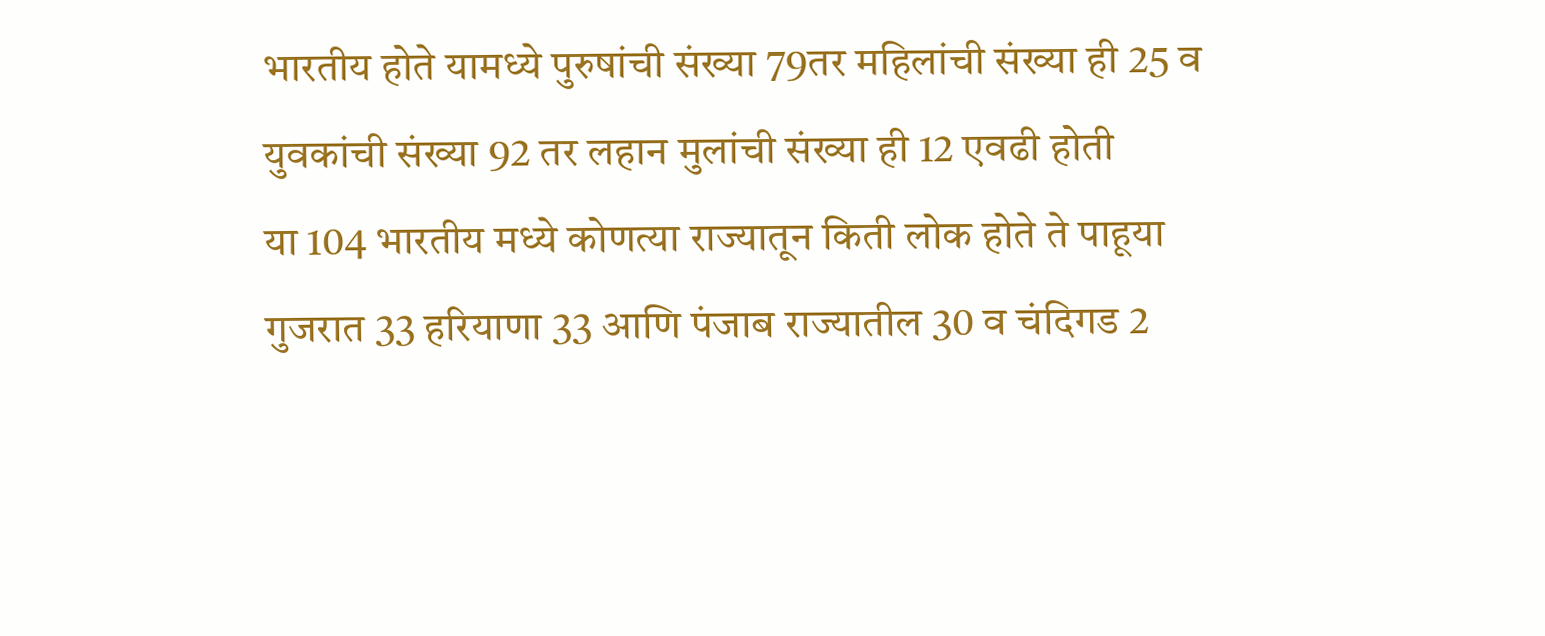भारतीय होते यामध्ये पुरुषांची संख्या 79तर महिलांची संख्या ही 25 व युवकांची संख्या 92 तर लहान मुलांची संख्या ही 12 एवढी होती
या 104 भारतीय मध्ये कोणत्या राज्यातून किती लोक होते ते पाहूया गुजरात 33 हरियाणा 33 आणि पंजाब राज्यातील 30 व चंदिगड 2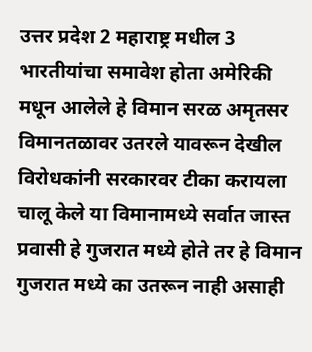उत्तर प्रदेश 2 महाराष्ट्र मधील 3 भारतीयांचा समावेश होता अमेरिकी मधून आलेले हे विमान सरळ अमृतसर विमानतळावर उतरले यावरून देखील विरोधकांनी सरकारवर टीका करायला चालू केले या विमानामध्ये सर्वात जास्त प्रवासी हे गुजरात मध्ये होते तर हे विमान गुजरात मध्ये का उतरून नाही असाही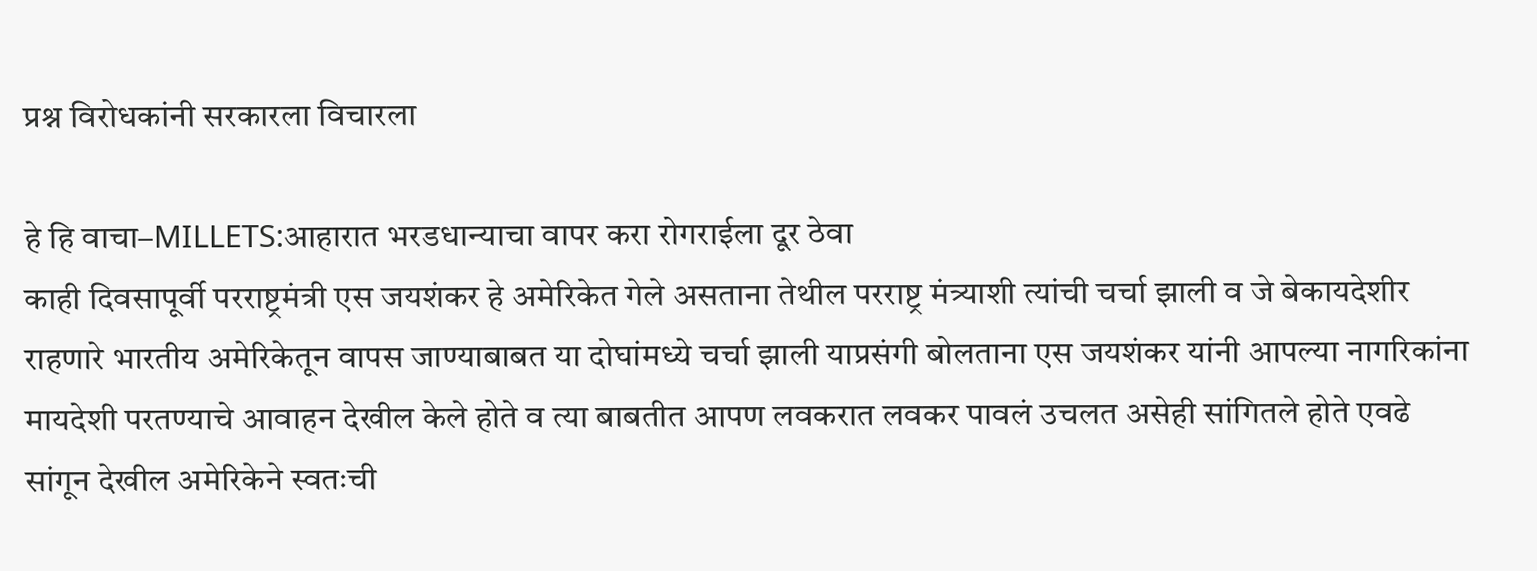प्रश्न विरोधकांनी सरकारला विचारला

हे हि वाचा–MILLETS:आहारात भरडधान्याचा वापर करा रोगराईला दूर ठेवा
काही दिवसापूर्वी परराष्ट्रमंत्री एस जयशंकर हे अमेरिकेत गेले असताना तेथील परराष्ट्र मंत्र्याशी त्यांची चर्चा झाली व जे बेकायदेशीर राहणारे भारतीय अमेरिकेतून वापस जाण्याबाबत या दोघांमध्ये चर्चा झाली याप्रसंगी बोलताना एस जयशंकर यांनी आपल्या नागरिकांना मायदेशी परतण्याचे आवाहन देखील केले होते व त्या बाबतीत आपण लवकरात लवकर पावलं उचलत असेही सांगितले होते एवढे सांगून देखील अमेरिकेने स्वतःची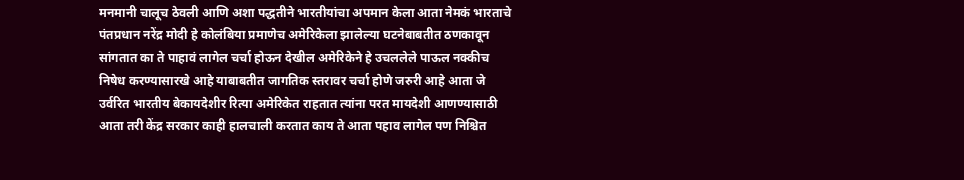मनमानी चालूच ठेवली आणि अशा पद्धतीने भारतीयांचा अपमान केला आता नेमकं भारताचे पंतप्रधान नरेंद्र मोदी हे कोलंबिया प्रमाणेच अमेरिकेला झालेल्या घटनेबाबतीत ठणकावून सांगतात का ते पाहावं लागेल चर्चा होऊन देखील अमेरिकेने हे उचललेले पाऊल नक्कीच निषेध करण्यासारखे आहे याबाबतीत जागतिक स्तरावर चर्चा होणे जरुरी आहे आता जे उर्वरित भारतीय बेकायदेशीर रित्या अमेरिकेत राहतात त्यांना परत मायदेशी आणण्यासाठी आता तरी केंद्र सरकार काही हालचाली करतात काय ते आता पहाव लागेल पण निश्चित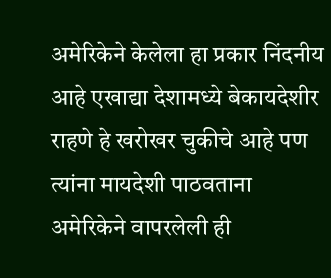अमेरिकेने केलेला हा प्रकार निंदनीय आहे एखाद्या देशामध्ये बेकायदेशीर राहणे हे खरोखर चुकीचे आहे पण त्यांना मायदेशी पाठवताना अमेरिकेने वापरलेली ही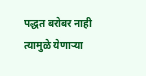पद्धत बरोबर नाही त्यामुळे येणाऱ्या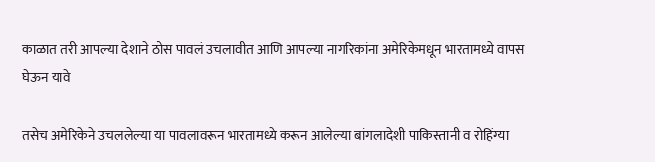काळात तरी आपल्या देशाने ठोस पावलं उचलावीत आणि आपल्या नागरिकांना अमेरिकेमधून भारतामध्ये वापस घेऊन यावे

तसेच अमेरिकेने उचललेल्या या पावलावरून भारतामध्ये करून आलेल्या बांगलादेशी पाकिस्तानी व रोहिंग्या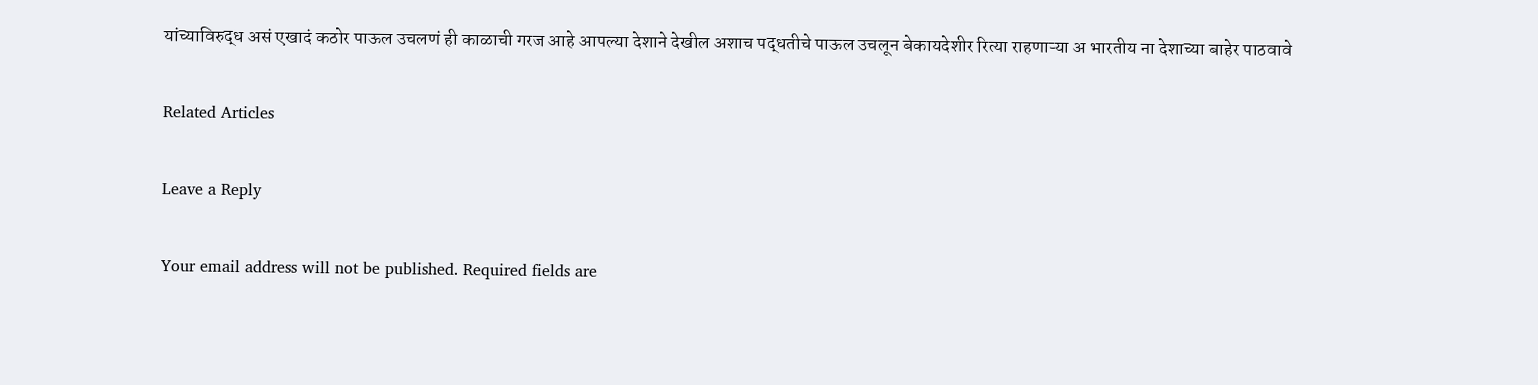यांच्याविरुद्ध असं एखादं कठोर पाऊल उचलणं ही काळाची गरज आहे आपल्या देशाने देखील अशाच पद्धतीचे पाऊल उचलून बेकायदेशीर रित्या राहणाऱ्या अ भारतीय ना देशाच्या बाहेर पाठवावे

Related Articles

Leave a Reply

Your email address will not be published. Required fields are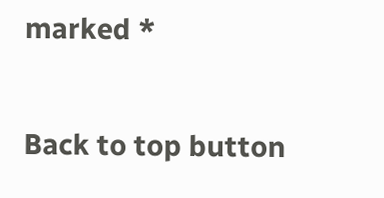marked *

Back to top button